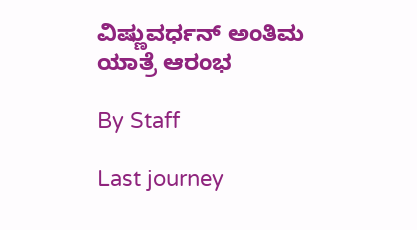ವಿಷ್ಣುವರ್ಧನ್ ಅಂತಿಮ ಯಾತ್ರೆ ಆರಂಭ

By Staff

Last journey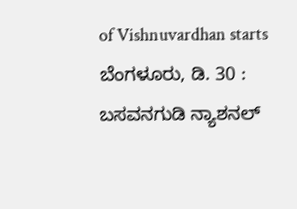of Vishnuvardhan starts
ಬೆಂಗಳೂರು, ಡಿ. 30 : ಬಸವನಗುಡಿ ನ್ಯಾಶನಲ್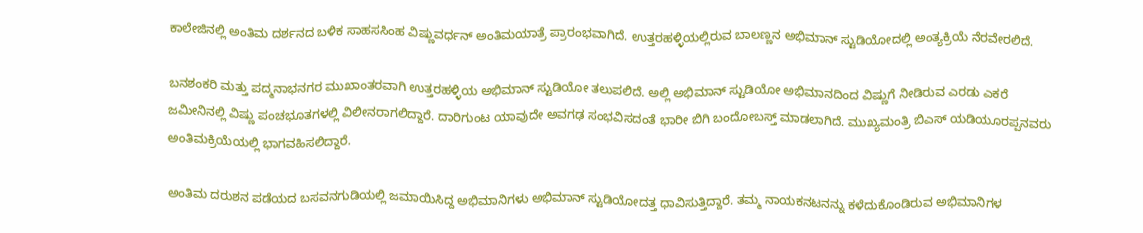ಕಾಲೇಜಿನಲ್ಲಿ ಅಂತಿಮ ದರ್ಶನದ ಬಳಿಕ ಸಾಹಸಸಿಂಹ ವಿಷ್ಣುವರ್ಧನ್ ಅಂತಿಮಯಾತ್ರೆ ಪ್ರಾರಂಭವಾಗಿದೆ. ಉತ್ತರಹಳ್ಳಿಯಲ್ಲಿರುವ ಬಾಲಣ್ಣನ ಅಭಿಮಾನ್ ಸ್ಟುಡಿಯೋದಲ್ಲಿ ಅಂತ್ಯಕ್ರಿಯೆ ನೆರವೇರಲಿದೆ.

ಬನಶಂಕರಿ ಮತ್ತು ಪದ್ಮನಾಭನಗರ ಮುಖಾಂತರವಾಗಿ ಉತ್ತರಹಳ್ಳಿಯ ಅಭಿಮಾನ್ ಸ್ಟುಡಿಯೋ ತಲುಪಲಿದೆ. ಅಲ್ಲಿ ಅಭಿಮಾನ್ ಸ್ಟುಡಿಯೋ ಅಭಿಮಾನದಿಂದ ವಿಷ್ಣುಗೆ ನೀಡಿರುವ ಎರಡು ಎಕರೆ ಜಮೀನಿನಲ್ಲಿ ವಿಷ್ಣು ಪಂಚಭೂತಗಳಲ್ಲಿ ವಿಲೀನರಾಗಲಿದ್ದಾರೆ. ದಾರಿಗುಂಟ ಯಾವುದೇ ಅವಗಢ ಸಂಭವಿಸದಂತೆ ಭಾರೀ ಬಿಗಿ ಬಂದೋಬಸ್ತ್ ಮಾಡಲಾಗಿದೆ. ಮುಖ್ಯಮಂತ್ರಿ ಬಿಎಸ್ ಯಡಿಯೂರಪ್ಪನವರು ಅಂತಿಮಕ್ರಿಯೆಯಲ್ಲಿ ಭಾಗವಹಿಸಲಿದ್ದಾರೆ.

ಅಂತಿಮ ದರುಶನ ಪಡೆಯದ ಬಸವನಗುಡಿಯಲ್ಲಿ ಜಮಾಯಿಸಿದ್ದ ಅಭಿಮಾನಿಗಳು ಅಭಿಮಾನ್ ಸ್ಟುಡಿಯೋದತ್ತ ಧಾವಿಸುತ್ತಿದ್ದಾರೆ. ತಮ್ಮ ನಾಯಕನಟನನ್ನು ಕಳೆದುಕೊಂಡಿರುವ ಅಭಿಮಾನಿಗಳ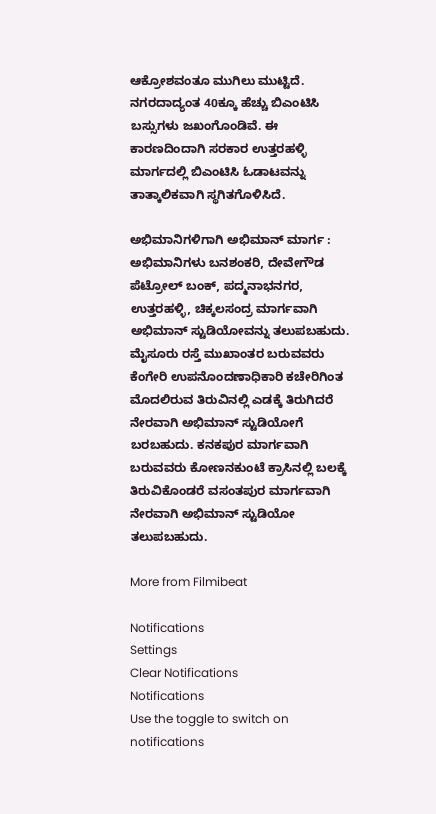ಆಕ್ರೋಶವಂತೂ ಮುಗಿಲು ಮುಟ್ಟಿದೆ. ನಗರದಾದ್ಯಂತ 40ಕ್ಕೂ ಹೆಚ್ಚು ಬಿಎಂಟಿಸಿ ಬಸ್ಸುಗಳು ಜಖಂಗೊಂಡಿವೆ. ಈ ಕಾರಣದಿಂದಾಗಿ ಸರಕಾರ ಉತ್ತರಹಳ್ಳಿ ಮಾರ್ಗದಲ್ಲಿ ಬಿಎಂಟಿಸಿ ಓಡಾಟವನ್ನು ತಾತ್ಕಾಲಿಕವಾಗಿ ಸ್ಥಗಿತಗೊಳಿಸಿದೆ.

ಅಭಿಮಾನಿಗಳಿಗಾಗಿ ಅಭಿಮಾನ್ ಮಾರ್ಗ : ಅಭಿಮಾನಿಗಳು ಬನಶಂಕರಿ, ದೇವೇಗೌಡ ಪೆಟ್ರೋಲ್ ಬಂಕ್, ಪದ್ಮನಾಭನಗರ, ಉತ್ತರಹಳ್ಳಿ, ಚಿಕ್ಕಲಸಂದ್ರ ಮಾರ್ಗವಾಗಿ ಅಭಿಮಾನ್ ಸ್ಟುಡಿಯೋವನ್ನು ತಲುಪಬಹುದು. ಮೈಸೂರು ರಸ್ತೆ ಮುಖಾಂತರ ಬರುವವರು ಕೆಂಗೇರಿ ಉಪನೊಂದಣಾಧಿಕಾರಿ ಕಚೇರಿಗಿಂತ ಮೊದಲಿರುವ ತಿರುವಿನಲ್ಲಿ ಎಡಕ್ಕೆ ತಿರುಗಿದರೆ ನೇರವಾಗಿ ಅಭಿಮಾನ್ ಸ್ಟುಡಿಯೋಗೆ ಬರಬಹುದು. ಕನಕಪುರ ಮಾರ್ಗವಾಗಿ ಬರುವವರು ಕೋಣನಕುಂಟೆ ಕ್ರಾಸಿನಲ್ಲಿ ಬಲಕ್ಕೆ ತಿರುವಿಕೊಂಡರೆ ವಸಂತಪುರ ಮಾರ್ಗವಾಗಿ ನೇರವಾಗಿ ಅಭಿಮಾನ್ ಸ್ಟುಡಿಯೋ ತಲುಪಬಹುದು.

More from Filmibeat

Notifications
Settings
Clear Notifications
Notifications
Use the toggle to switch on notifications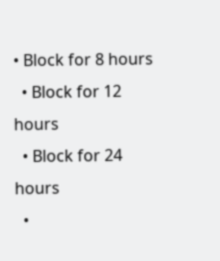• Block for 8 hours
  • Block for 12 hours
  • Block for 24 hours
  •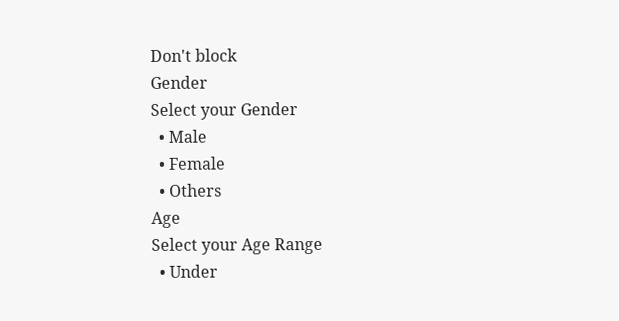Don't block
Gender
Select your Gender
  • Male
  • Female
  • Others
Age
Select your Age Range
  • Under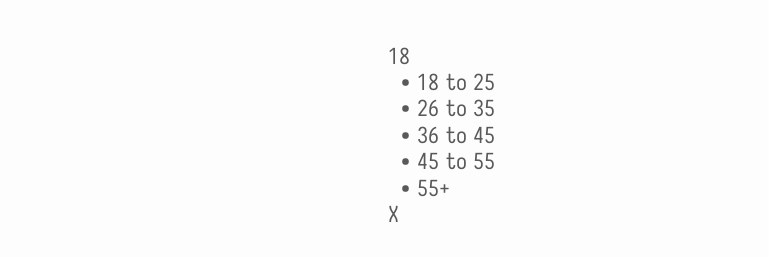18
  • 18 to 25
  • 26 to 35
  • 36 to 45
  • 45 to 55
  • 55+
X